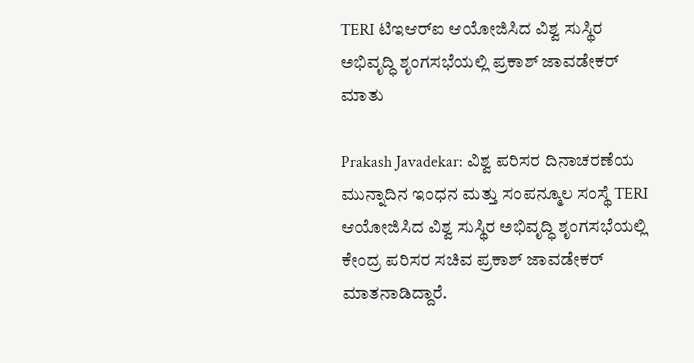TERI ಟಿಇಆರ್‌ಐ ಆಯೋಜಿಸಿದ ವಿಶ್ವ ಸುಸ್ಥಿರ ಅಭಿವೃದ್ಧಿ ಶೃಂಗಸಭೆಯಲ್ಲಿ ಪ್ರಕಾಶ್ ಜಾವಡೇಕರ್ ಮಾತು

Prakash Javadekar: ವಿಶ್ವ ಪರಿಸರ ದಿನಾಚರಣೆಯ ಮುನ್ನಾದಿನ ಇಂಧನ ಮತ್ತು ಸಂಪನ್ಮೂಲ ಸಂಸ್ಥೆ TERI ಆಯೋಜಿಸಿದ ವಿಶ್ವ ಸುಸ್ಥಿರ ಅಭಿವೃದ್ಧಿ ಶೃಂಗಸಭೆಯಲ್ಲಿ ಕೇಂದ್ರ ಪರಿಸರ ಸಚಿವ ಪ್ರಕಾಶ್ ಜಾವಡೇಕರ್ ಮಾತನಾಡಿದ್ದಾರೆ.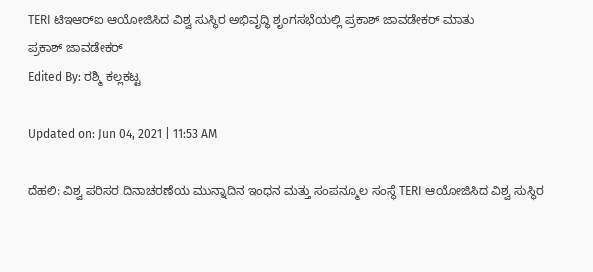TERI ಟಿಇಆರ್‌ಐ ಆಯೋಜಿಸಿದ ವಿಶ್ವ ಸುಸ್ಥಿರ ಅಭಿವೃದ್ಧಿ ಶೃಂಗಸಭೆಯಲ್ಲಿ ಪ್ರಕಾಶ್ ಜಾವಡೇಕರ್ ಮಾತು
ಪ್ರಕಾಶ್ ಜಾವಡೇಕರ್
Edited By: ರಶ್ಮಿ ಕಲ್ಲಕಟ್ಟ

Updated on: Jun 04, 2021 | 11:53 AM

ದೆಹಲಿ: ವಿಶ್ವ ಪರಿಸರ ದಿನಾಚರಣೆಯ ಮುನ್ನಾದಿನ ಇಂಧನ ಮತ್ತು ಸಂಪನ್ಮೂಲ ಸಂಸ್ಥೆ TERI ಆಯೋಜಿಸಿದ ವಿಶ್ವ ಸುಸ್ಥಿರ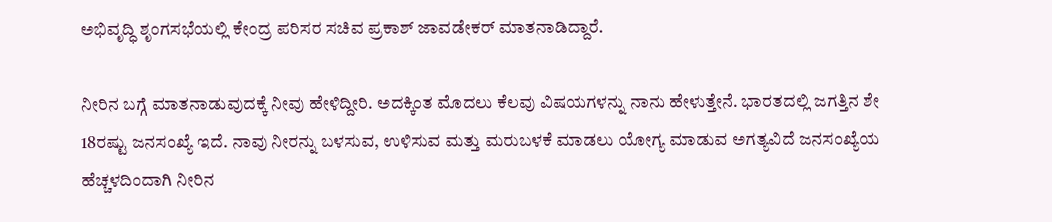ಅಭಿವೃದ್ಧಿ ಶೃಂಗಸಭೆಯಲ್ಲಿ ಕೇಂದ್ರ ಪರಿಸರ ಸಚಿವ ಪ್ರಕಾಶ್ ಜಾವಡೇಕರ್ ಮಾತನಾಡಿದ್ದಾರೆ.

ನೀರಿನ ಬಗ್ಗೆ ಮಾತನಾಡುವುದಕ್ಕೆ ನೀವು ಹೇಳಿದ್ದೀರಿ. ಅದಕ್ಕಿಂತ ಮೊದಲು ಕೆಲವು ವಿಷಯಗಳನ್ನು ನಾನು ಹೇಳುತ್ತೇನೆ. ಭಾರತದಲ್ಲಿ ಜಗತ್ತಿನ ಶೇ 18ರಷ್ಟು ಜನಸಂಖ್ಯೆ ಇದೆ. ನಾವು ನೀರನ್ನು ಬಳಸುವ, ಉಳಿಸುವ ಮತ್ತು ಮರುಬಳಕೆ ಮಾಡಲು ಯೋಗ್ಯ ಮಾಡುವ ಅಗತ್ಯವಿದೆ ಜನಸಂಖ್ಯೆಯ ಹೆಚ್ಚಳದಿಂದಾಗಿ ನೀರಿನ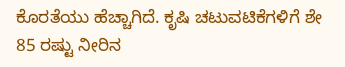ಕೊರತೆಯು ಹೆಚ್ಚಾಗಿದೆ. ಕೃಷಿ ಚಟುವಟಿಕೆಗಳಿಗೆ ಶೇ 85 ರಷ್ಟು ನೀರಿನ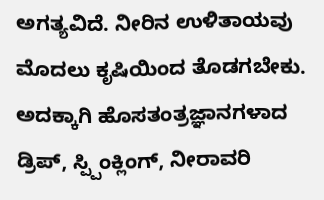ಅಗತ್ಯವಿದೆ. ನೀರಿನ ಉಳಿತಾಯವು ಮೊದಲು ಕೃಷಿಯಿಂದ ತೊಡಗಬೇಕು. ಅದಕ್ಕಾಗಿ ಹೊಸತಂತ್ರಜ್ಞಾನಗಳಾದ ಡ್ರಿಪ್, ಸ್ಪ್ಪಿಂಕ್ಲಿಂಗ್, ನೀರಾವರಿ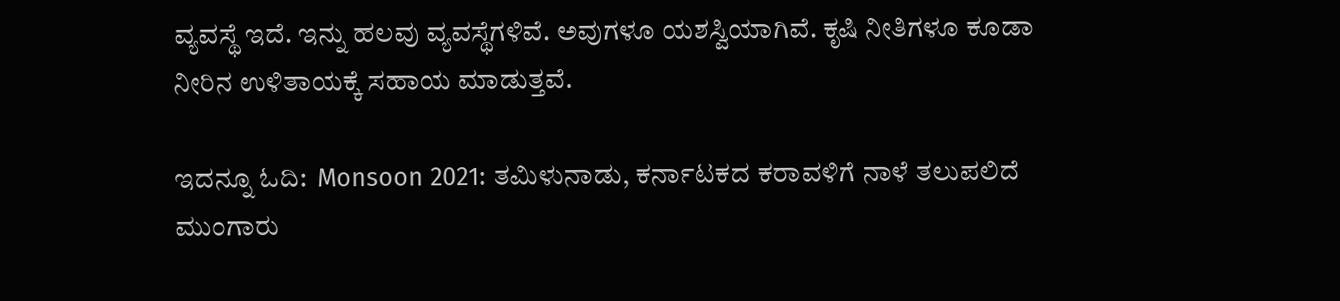ವ್ಯವಸ್ಥೆ ಇದೆ. ಇನ್ನು ಹಲವು ವ್ಯವಸ್ಥೆಗಳಿವೆ. ಅವುಗಳೂ ಯಶಸ್ವಿಯಾಗಿವೆ. ಕೃಷಿ ನೀತಿಗಳೂ ಕೂಡಾ ನೀರಿನ ಉಳಿತಾಯಕ್ಕೆ ಸಹಾಯ ಮಾಡುತ್ತವೆ.

ಇದನ್ನೂ ಓದಿ:  Monsoon 2021: ತಮಿಳುನಾಡು, ಕರ್ನಾಟಕದ ಕರಾವಳಿಗೆ ನಾಳೆ ತಲುಪಲಿದೆ ಮುಂಗಾರು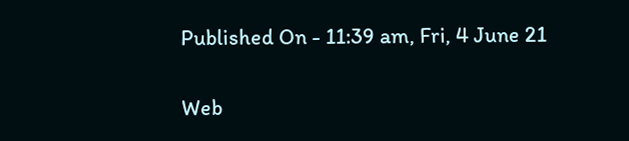Published On - 11:39 am, Fri, 4 June 21

Web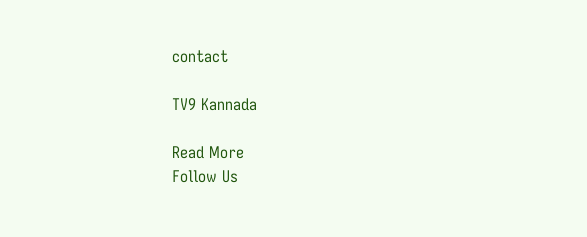contact

TV9 Kannada

Read More
Follow Us